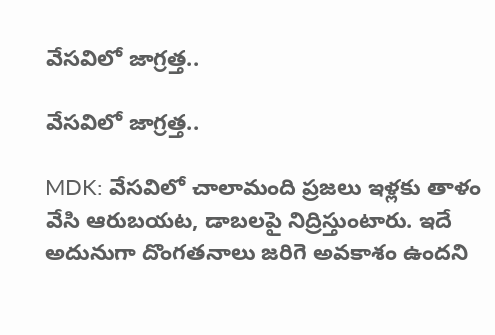వేసవిలో జాగ్రత్త..

వేసవిలో జాగ్రత్త..

MDK: వేసవిలో చాలామంది ప్రజలు ఇళ్లకు తాళం వేసి ఆరుబయట, డాబలపై నిద్రిస్తుంటారు. ఇదే అదునుగా దొంగతనాలు జరిగె అవకాశం ఉందని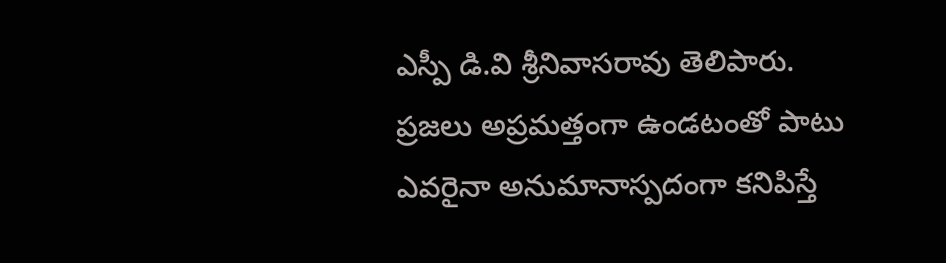ఎస్పీ డి.వి శ్రీనివాసరావు తెలిపారు. ప్రజలు అప్రమత్తంగా ఉండటంతో పాటు ఎవరైనా అనుమానాస్పదంగా కనిపిస్తే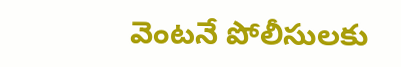వెంటనే పోలీసులకు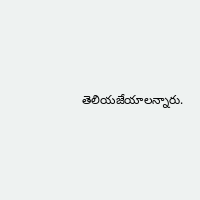తెలియజేయాలన్నారు.